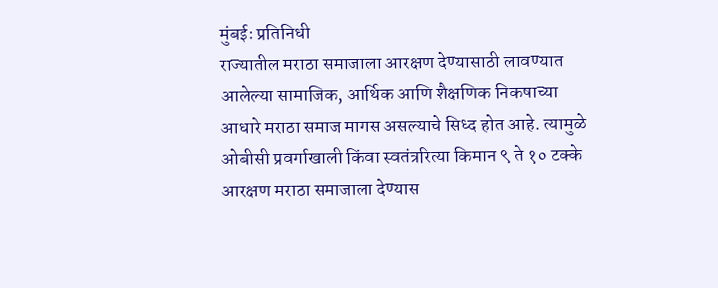मुंबईः प्रतिनिधी
राज्यातील मराठा समाजाला आरक्षण देण्यासाठी लावण्यात आलेल्या सामाजिक, आर्थिक आणि शैक्षणिक निकषाच्या आधारे मराठा समाज मागस असल्याचे सिध्द होत आहे. त्यामुळे ओबीसी प्रवर्गाखाली किंवा स्वतंत्ररित्या किमान ९ ते १० टक्के आरक्षण मराठा समाजाला देण्यास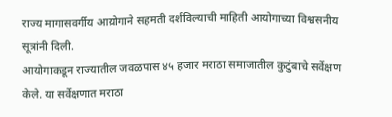राज्य मागासवर्गीय आय़ोगाने सहमती दर्शविल्याची माहिती आयोगाच्या विश्वसनीय सूत्रांनी दिली.
आयोगाकडून राज्यातील जवळपास ४५ हजार मराठा समाजातील कुटुंबाचे सर्वेक्षण केले. या सर्वेक्षणात मराठा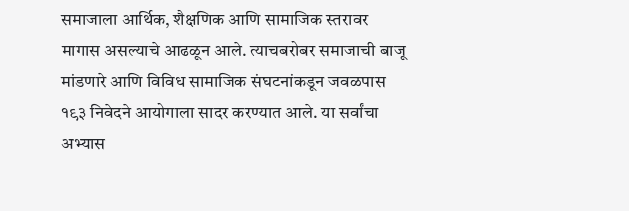समाजाला आर्थिक, शैक्षणिक आणि सामाजिक स्तरावर मागास असल्याचे आढळून आले. त्याचबरोबर समाजाची बाजू मांडणारे आणि विविध सामाजिक संघटनांकडून जवळपास १९३ निवेदने आयोगाला सादर करण्यात आले. या सर्वांचा अभ्यास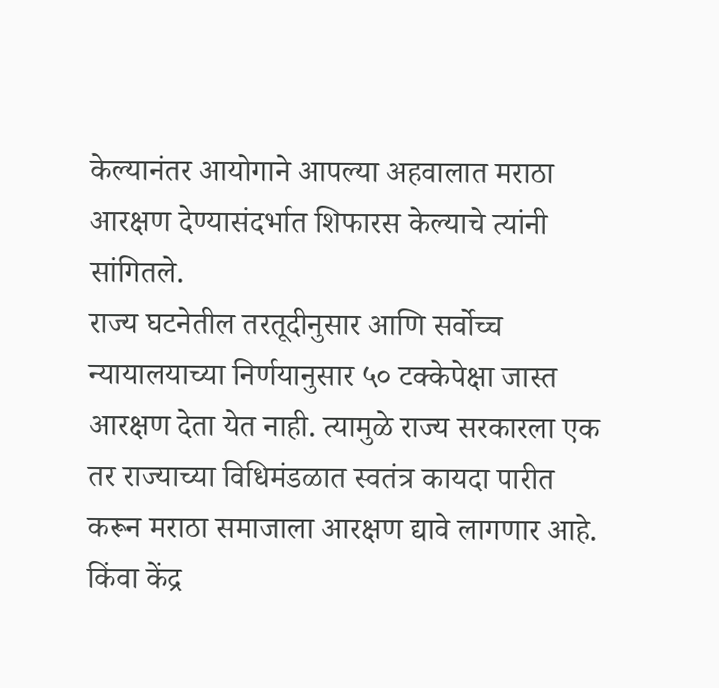केल्यानंतर आयोगाने आपल्या अहवालात मराठा आरक्षण देण्यासंदर्भात शिफारस केल्याचे त्यांनी सांगितले.
राज्य घटनेतील तरतूदीनुसार आणि सर्वोच्च न्यायालयाच्या निर्णयानुसार ५० टक्केपेक्षा जास्त आरक्षण देता येत नाही. त्यामुळे राज्य सरकारला एक तर राज्याच्या विधिमंडळात स्वतंत्र कायदा पारीत करून मराठा समाजाला आरक्षण द्यावे लागणार आहे. किंवा केंद्र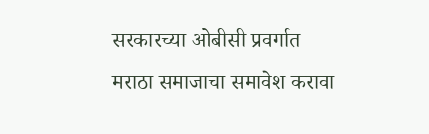सरकारच्या ओबीसी प्रवर्गात मराठा समाजाचा समावेश करावा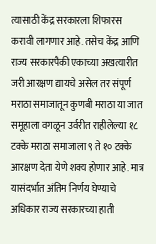त्यासाठी केंद्र सरकारला शिफारस करावी लागणार आहे. तसेच केंद्र आणि राज्य सरकारपैकी एकाच्या अखत्यारीत जरी आरक्षण द्यायचे असेल तर संपूर्ण मराठा समाजातून कुणबी मराठा या जात समूहाला वगळून उर्वरीत राहीलेल्या १८ टक्के मराठा समाजाला ९ ते १० टक्के आरक्षण देता येणे शक्य होणार आहे. मात्र यासंदर्भात अंतिम निर्णय घेण्याचे अधिकार राज्य सरकारच्या हाती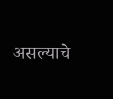असल्याचे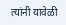त्यांनी यावेळी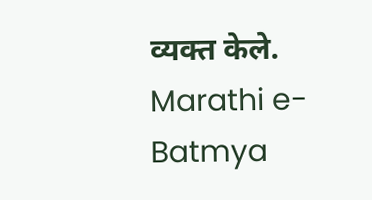व्यक्त केले.
Marathi e-Batmya